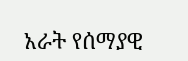አራት የሰማያዊ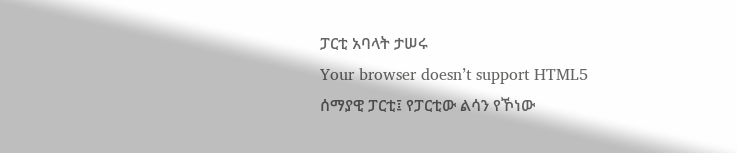ፓርቲ አባላት ታሠሩ
Your browser doesn’t support HTML5
ሰማያዊ ፓርቲ፤ የፓርቲው ልሳን የኾነው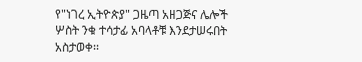የ"ነገረ ኢትዮጵያ" ጋዜጣ አዘጋጅና ሌሎች ሦስት ንቁ ተሳታፊ አባላቶቹ እንደታሠሩበት አስታወቀ፡፡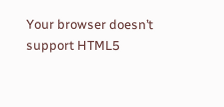Your browser doesn’t support HTML5